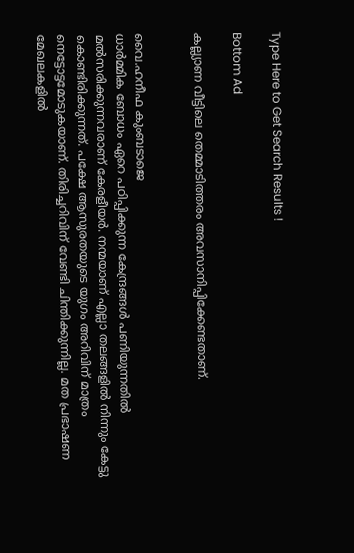Type Here to Get Search Results !

Bottom Ad

കല്ല്യാണ വീട്ടിലെ തെമ്മാടിത്തരം അവസാനിപ്പിക്കേണ്ടതാണ്.


വൈ.ഹനീഫ കുംബടാജെ
ധാര്‍മ്മിക ബോധം ഏറെ പഠിപ്പിക്കുന്ന കേന്ദ്രങ്ങള്‍ പണിയുന്നതില്‍ മല്‍സരിക്കുന്നവരാണ് കേരളീയര്‍. നന്മയാണ് എല്ലാ തലങ്ങളില്‍ നിന്നും കേട്ടു കൊണ്ടിരിക്കുന്നത്. പക്ഷേ ആസുരതയുടെ യുഗം അറിവിന് മാത്രം നെട്ടോട്ടമോടുകയാണ്. തിരിച്ചറിവിന് വേണ്ടി ചിന്തിക്കുന്നില്ല. മത പ്രഭാഷണ മേഖലകളില്‍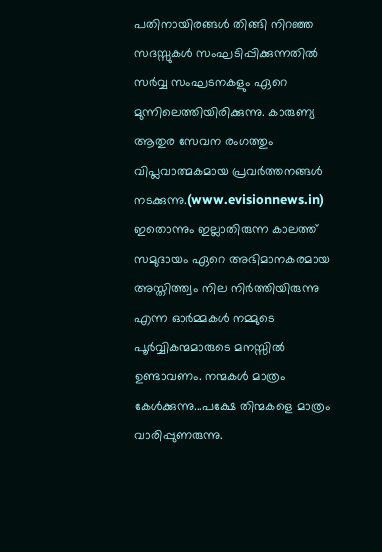പതിനായിരങ്ങള്‍ തിങ്ങി നിറഞ്ഞ സദസ്സുകള്‍ സംഘടിപ്പിക്കുന്നതില്‍ സര്‍വ്വ സംഘടനകളും ഏറെ മുന്നിലെത്തിയിരിക്കുന്നു. കാരുണ്യ ആതുര സേവന രംഗത്തും വിപ്ലവാത്മകമായ പ്രവര്‍ത്തനങ്ങള്‍ നടക്കുന്നു.(www.evisionnews.in)
ഇതൊന്നും ഇല്ലാതിരുന്ന കാലത്ത് സമുദായം ഏറെ അഭിമാനകരമായ അസ്തിത്ത്വം നില നിര്‍ത്തിയിരുന്നു എന്ന ഓര്‍മ്മകള്‍ നമ്മുടെ പൂര്‍വ്വികന്മമാരുടെ മനസ്സില്‍ ഉണ്ടാവണം. നന്മകള്‍ മാത്രം കേള്‍ക്കുന്നു...പക്ഷേ തിന്മകളെ മാത്രം വാരിപ്പുണരുന്നു.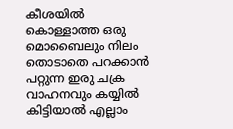കീശയില്‍ കൊള്ളാത്ത ഒരു മൊബൈലും നിലം തൊടാതെ പറക്കാന്‍ പറ്റുന്ന ഇരു ചക്ര വാഹനവും കയ്യില്‍ കിട്ടിയാല്‍ എല്ലാം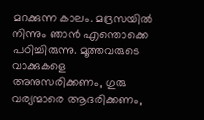മറക്കുന്ന കാലം. മദ്രസയില്‍ നിന്നും ഞാന്‍ എന്തൊക്കെ പഠിച്ചിരുന്നു. മൂത്തവരുടെ വാക്കുകളെ അനുസരിക്കണം, ഗുരു വര്യന്മാരെ ആദരിക്കണം,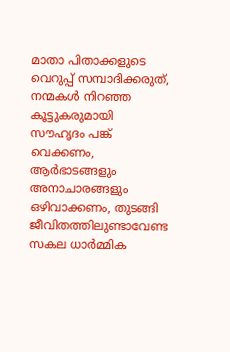മാതാ പിതാക്കളുടെ വെറുപ്പ് സമ്പാദിക്കരുത്, നന്മകള്‍ നിറഞ്ഞ കൂട്ടുകരുമായി സൗഹൃദം പങ്ക് വെക്കണം, ആര്‍ഭാടങ്ങളും അനാചാരങ്ങളും ഒഴിവാക്കണം, തുടങ്ങി ജീവിതത്തിലുണ്ടാവേണ്ട സകല ധാര്‍മ്മിക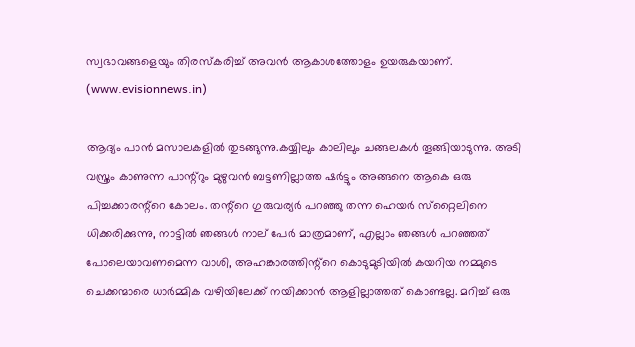സ്വഭാവങ്ങളെയും തിരസ്‌കരിച്ച് അവന്‍ ആകാശത്തോളം ഉയരുകയാണ്. (www.evisionnews.in)

ആദ്യം പാന്‍ മസാലകളില്‍ തുടങ്ങുന്നു.കയ്യിലും കാലിലും ചങ്ങലകള്‍ തൂങ്ങിയാടുന്നു. അടി വസ്ത്രം കാണുന്ന പാന്റ്‌റും മുഴുവന്‍ ബട്ടണില്ലാത്ത ഷര്‍ട്ടും അങ്ങനെ ആകെ ഒരു പിച്ചക്കാരന്റ്‌റെ കോലം. തന്റ്‌റെ ഗുരുവര്യര്‍ പറഞ്ഞു തന്ന ഹെയര്‍ സ്‌റ്റൈലിനെ ധിക്കരിക്കുന്നു, നാട്ടില്‍ ഞങ്ങള്‍ നാല് പേര്‍ മാത്രമാണ്, എല്ലാം ഞങ്ങള്‍ പറഞ്ഞത് പോലെയാവണമെന്ന വാശി, അഹങ്കാരത്തിന്റ്‌റെ കൊടുമുടിയില്‍ കയറിയ നമ്മുടെ ചെക്കന്മാരെ ധാര്‍മ്മിക വഴിയിലേക്ക് നയിക്കാന്‍ ആളില്ലാത്തത് കൊണ്ടല്ല. മറിച്ച് ഒരു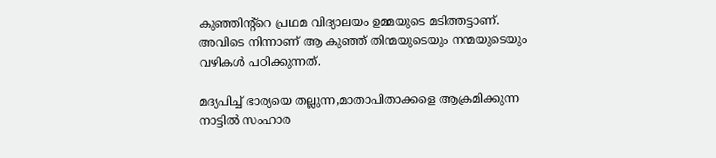കുഞ്ഞിന്റ്‌റെ പ്രഥമ വിദ്യാലയം ഉമ്മയുടെ മടിത്തട്ടാണ്. അവിടെ നിന്നാണ് ആ കുഞ്ഞ് തിന്മയുടെയും നന്മയുടെയും വഴികള്‍ പഠിക്കുന്നത്.

മദ്യപിച്ച് ഭാര്യയെ തല്ലുന്ന,മാതാപിതാക്കളെ ആക്രമിക്കുന്ന നാട്ടില്‍ സംഹാര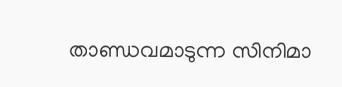താണ്ഡവമാടുന്ന സിനിമാ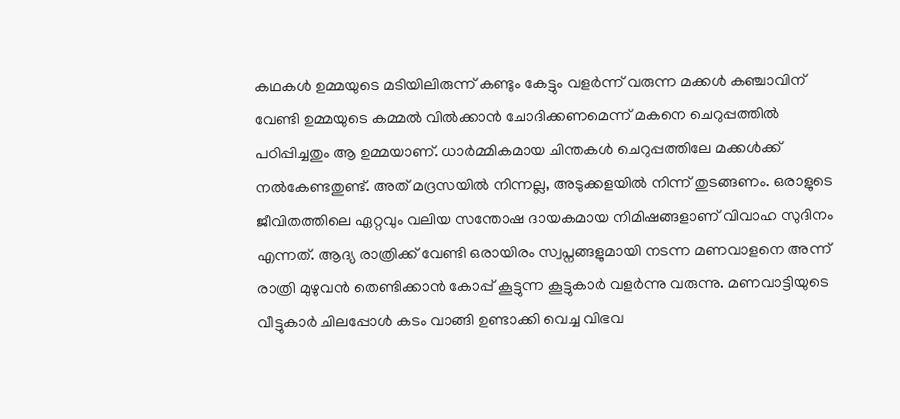കഥകള്‍ ഉമ്മയുടെ മടിയിലിരുന്ന് കണ്ടും കേട്ടും വളര്‍ന്ന് വരുന്ന മക്കള്‍ കഞ്ചാവിന് വേണ്ടി ഉമ്മയുടെ കമ്മല്‍ വില്‍ക്കാന്‍ ചോദിക്കണമെന്ന് മകനെ ചെറുപ്പത്തില്‍ പഠിപ്പിച്ചതും ആ ഉമ്മയാണ്. ധാര്‍മ്മികമായ ചിന്തകള്‍ ചെറുപ്പത്തിലേ മക്കള്‍ക്ക് നല്‍കേണ്ടതുണ്ട്. അത് മദ്രസയില്‍ നിന്നല്ല, അടുക്കളയില്‍ നിന്ന് തുടങ്ങണം. ഒരാളുടെ ജീവിതത്തിലെ ഏറ്റവും വലിയ സന്തോഷ ദായകമായ നിമിഷങ്ങളാണ് വിവാഹ സുദിനം എന്നത്. ആദ്യ രാത്രിക്ക് വേണ്ടി ഒരായിരം സ്വപ്നങ്ങളുമായി നടന്ന മണവാളനെ അന്ന് രാത്രി മുഴുവന്‍ തെണ്ടിക്കാന്‍ കോപ്പ് കൂട്ടുന്ന കൂട്ടുകാര്‍ വളര്‍ന്നു വരുന്നു. മണവാട്ടിയുടെ വീട്ടുകാര്‍ ചിലപ്പോള്‍ കടം വാങ്ങി ഉണ്ടാക്കി വെച്ച വിഭവ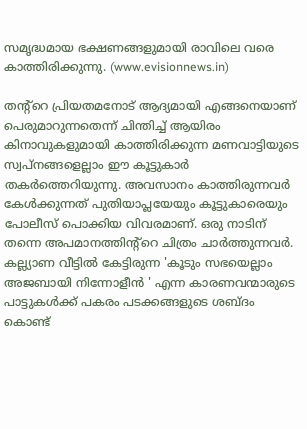സമൃദ്ധമായ ഭക്ഷണങ്ങളുമായി രാവിലെ വരെ കാത്തിരിക്കുന്നു. (www.evisionnews.in)

തന്റ്‌റെ പ്രിയതമനോട് ആദ്യമായി എങ്ങനെയാണ് പെരുമാറുന്നതെന്ന് ചിന്തിച്ച് ആയിരം കിനാവുകളുമായി കാത്തിരിക്കുന്ന മണവാട്ടിയുടെ
സ്വപ്നങ്ങളെല്ലാം ഈ കൂട്ടുകാര്‍ തകര്‍ത്തെറിയുന്നു. അവസാനം കാത്തിരുന്നവര്‍ കേള്‍ക്കുന്നത് പുതിയാപ്ലയേയും കൂട്ടുകാരെയും പോലീസ് പൊക്കിയ വിവരമാണ്. ഒരു നാടിന് തന്നെ അപമാനത്തിന്റ്‌റെ ചിത്രം ചാര്‍ത്തുന്നവര്‍. കല്ല്യാണ വീട്ടില്‍ കേട്ടിരുന്ന 'കൂടും സഭയെല്ലാം അജബായി നിന്നോളീന്‍ ' എന്ന കാരണവന്മാരുടെ പാട്ടുകള്‍ക്ക് പകരം പടക്കങ്ങളുടെ ശബ്ദം കൊണ്ട്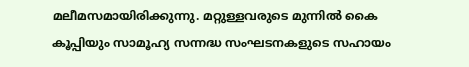മലീമസമായിരിക്കുന്നു. മറ്റുള്ളവരുടെ മുന്നില്‍ കൈ കൂപ്പിയും സാമൂഹ്യ സന്നദ്ധ സംഘടനകളുടെ സഹായം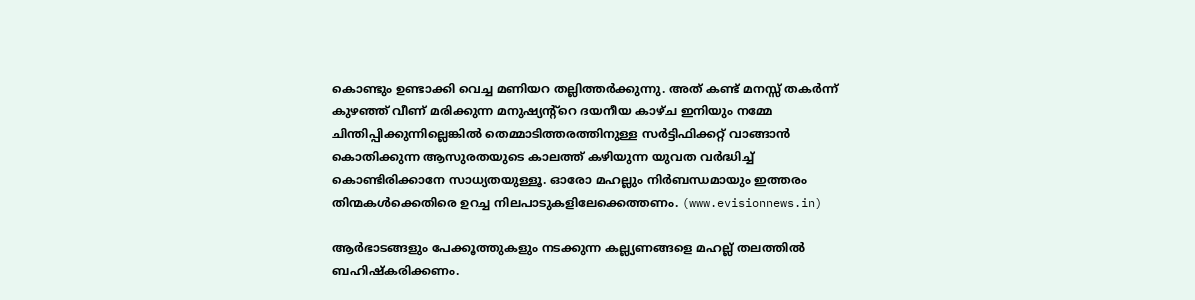കൊണ്ടും ഉണ്ടാക്കി വെച്ച മണിയറ തല്ലിത്തര്‍ക്കുന്നു. അത് കണ്ട് മനസ്സ് തകര്‍ന്ന് കുഴഞ്ഞ് വീണ് മരിക്കുന്ന മനുഷ്യന്റ്‌റെ ദയനീയ കാഴ്ച ഇനിയും നമ്മേ ചിന്തിപ്പിക്കുന്നില്ലെങ്കില്‍ തെമ്മാടിത്തരത്തിനുള്ള സര്‍ട്ടിഫിക്കറ്റ് വാങ്ങാന്‍ കൊതിക്കുന്ന ആസുരതയുടെ കാലത്ത് കഴിയുന്ന യുവത വര്‍ദ്ധിച്ച് കൊണ്ടിരിക്കാനേ സാധ്യതയുള്ളൂ. ഓരോ മഹല്ലും നിര്‍ബന്ധമായും ഇത്തരം തിന്മകള്‍ക്കെതിരെ ഉറച്ച നിലപാടുകളിലേക്കെത്തണം. (www.evisionnews.in)

ആര്‍ഭാടങ്ങളും പേക്കൂത്തുകളും നടക്കുന്ന കല്ല്യണങ്ങളെ മഹല്ല് തലത്തില്‍ ബഹിഷ്‌കരിക്കണം.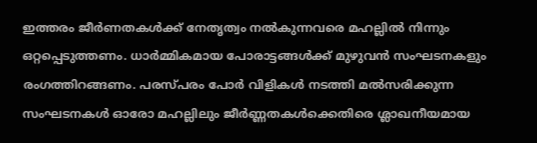ഇത്തരം ജീര്‍ണതകള്‍ക്ക് നേതൃത്വം നല്‍കുന്നവരെ മഹല്ലില്‍ നിന്നും ഒറ്റപ്പെടുത്തണം. ധാര്‍മ്മികമായ പോരാട്ടങ്ങള്‍ക്ക് മുഴുവന്‍ സംഘടനകളും രംഗത്തിറങ്ങണം. പരസ്പരം പോര്‍ വിളികള്‍ നടത്തി മല്‍സരിക്കുന്ന സംഘടനകള്‍ ഓരോ മഹല്ലിലും ജീര്‍ണ്ണതകള്‍ക്കെതിരെ ശ്ലാഖനീയമായ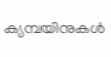ക്യമ്പയിനുകള്‍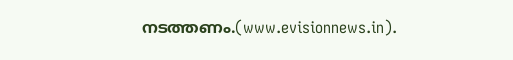നടത്തണം.(www.evisionnews.in).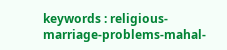keywords : religious-marriage-problems-mahal-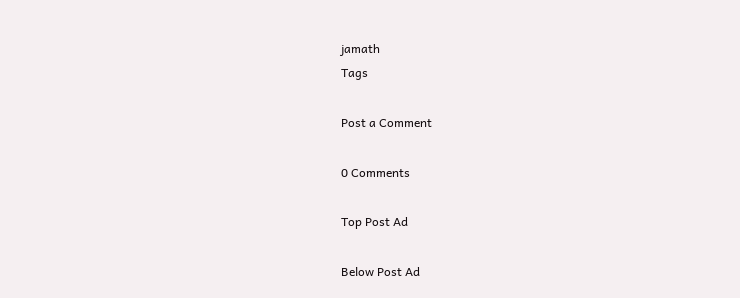jamath
Tags

Post a Comment

0 Comments

Top Post Ad

Below Post Ad